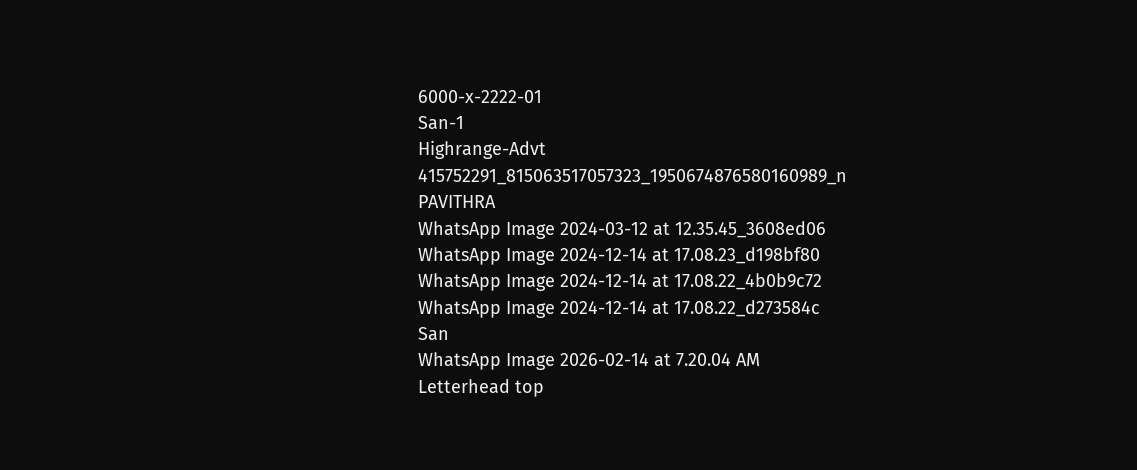6000-x-2222-01
San-1
Highrange-Advt
415752291_815063517057323_1950674876580160989_n
PAVITHRA
WhatsApp Image 2024-03-12 at 12.35.45_3608ed06
WhatsApp Image 2024-12-14 at 17.08.23_d198bf80
WhatsApp Image 2024-12-14 at 17.08.22_4b0b9c72
WhatsApp Image 2024-12-14 at 17.08.22_d273584c
San
WhatsApp Image 2026-02-14 at 7.20.04 AM
Letterhead top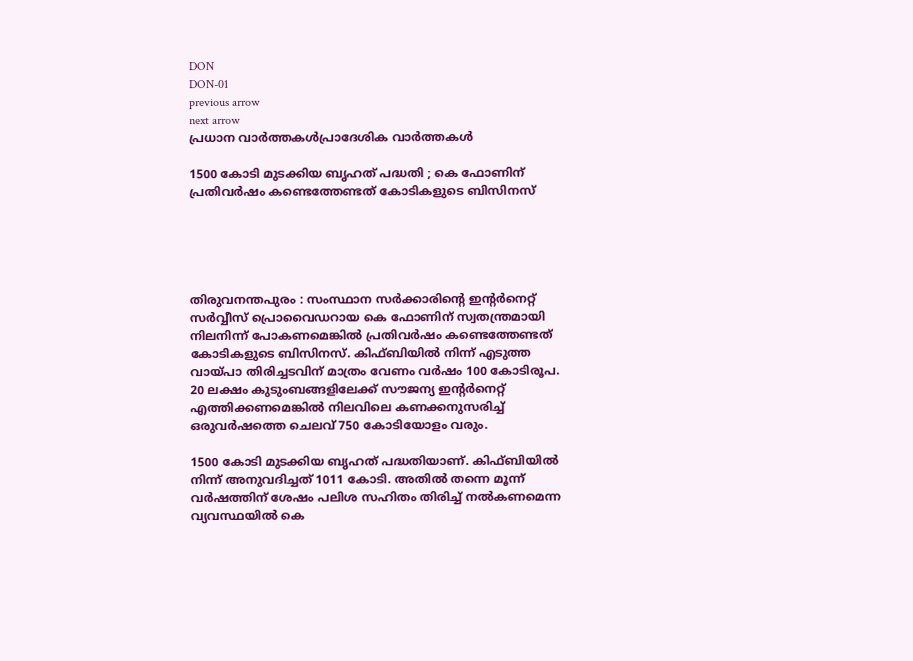DON
DON-01
previous arrow
next arrow
പ്രധാന വാര്‍ത്തകള്‍പ്രാദേശിക വാർത്തകൾ

1500 കോടി മുടക്കിയ ബൃഹത് പദ്ധതി ; കെ ഫോണിന് പ്രതിവര്‍ഷം കണ്ടെത്തേണ്ടത് കോടികളുടെ ബിസിനസ്





തിരുവനന്തപുരം : സംസ്ഥാന സര്‍ക്കാരിന്‍റെ ഇന്റര്‍നെറ്റ് സര്‍വ്വീസ് പ്രൊവൈഡറായ കെ ഫോണിന് സ്വതന്ത്രമായി നിലനിന്ന് പോകണമെങ്കിൽ പ്രതിവര്‍ഷം കണ്ടെത്തേണ്ടത് കോടികളുടെ ബിസിനസ്. കിഫ്ബിയിൽ നിന്ന് എടുത്ത വായ്പാ തിരിച്ചടവിന് മാത്രം വേണം വര്‍ഷം 100 കോടിരൂപ. 20 ലക്ഷം കുടുംബങ്ങളിലേക്ക് സൗജന്യ ഇന്റര്‍നെറ്റ് എത്തിക്കണമെങ്കിൽ നിലവിലെ കണക്കനുസരിച്ച് ഒരുവർഷത്തെ ചെലവ് 750 കോടിയോളം വരും.

1500 കോടി മുടക്കിയ ബൃഹത് പദ്ധതിയാണ്. കിഫ്ബിയിൽ നിന്ന് അനുവദിച്ചത് 1011 കോടി. അതിൽ തന്നെ മൂന്ന് വര്‍ഷത്തിന് ശേഷം പലിശ സഹിതം തിരിച്ച് നൽകണമെന്ന വ്യവസ്ഥയിൽ കെ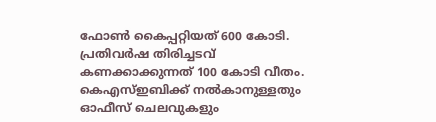ഫോൺ കൈപ്പറ്റിയത് 600 കോടി. പ്രതിവര്‍ഷ തിരിച്ചടവ് കണക്കാക്കുന്നത് 100 കോടി വീതം. കെഎസ്ഇബിക്ക് നൽകാനുള്ളതും ഓഫീസ് ചെലവുകളും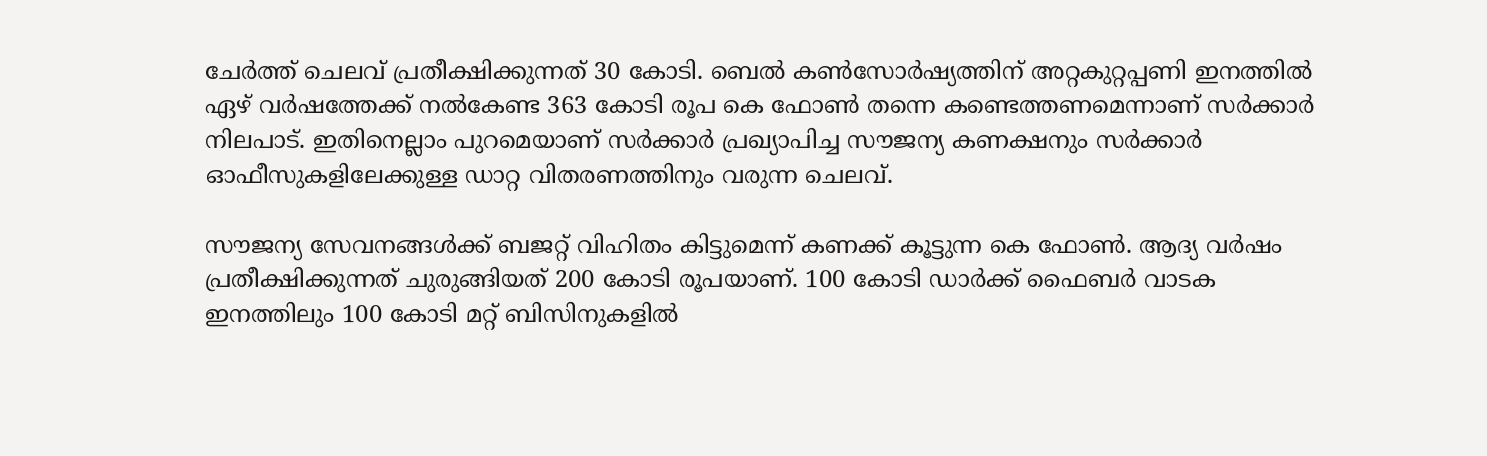ചേര്‍ത്ത് ചെലവ് പ്രതീക്ഷിക്കുന്നത് 30 കോടി. ബെൽ കൺസോര്‍ഷ്യത്തിന് അറ്റകുറ്റപ്പണി ഇനത്തിൽ ഏഴ് വര്‍ഷത്തേക്ക് നൽകേണ്ട 363 കോടി രൂപ കെ ഫോൺ തന്നെ കണ്ടെത്തണമെന്നാണ് സര്‍ക്കാര്‍ നിലപാട്. ഇതിനെല്ലാം പുറമെയാണ് സര്‍ക്കാര്‍ പ്രഖ്യാപിച്ച സൗജന്യ കണക്ഷനും സര്‍ക്കാര്‍ ഓഫീസുകളിലേക്കുള്ള ഡാറ്റ വിതരണത്തിനും വരുന്ന ചെലവ്.

സൗജന്യ സേവനങ്ങൾക്ക് ബജറ്റ് വിഹിതം കിട്ടുമെന്ന് കണക്ക് കൂട്ടുന്ന കെ ഫോൺ. ആദ്യ വര്‍ഷം പ്രതീക്ഷിക്കുന്നത് ചുരുങ്ങിയത് 200 കോടി രൂപയാണ്. 100 കോടി ഡാര്‍ക്ക് ഫൈബര്‍ വാടക ഇനത്തിലും 100 കോടി മറ്റ് ബിസിനുകളിൽ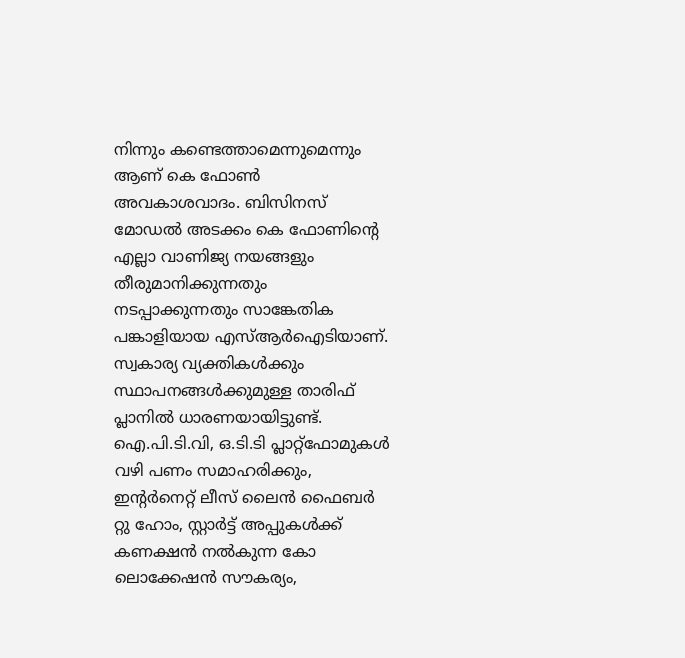നിന്നും കണ്ടെത്താമെന്നുമെന്നും ആണ് കെ ഫോൺ അവകാശവാദം. ബിസിനസ് മോഡൽ അടക്കം കെ ഫോണിന്റെ എല്ലാ വാണിജ്യ നയങ്ങളും തീരുമാനിക്കുന്നതും നടപ്പാക്കുന്നതും സാങ്കേതിക പങ്കാളിയായ എസ്ആര്‍ഐടിയാണ്. സ്വകാര്യ വ്യക്തികള്‍ക്കും സ്ഥാപനങ്ങള്‍ക്കുമുള്ള താരിഫ് പ്ലാനിൽ ധാരണയായിട്ടുണ്ട്.
ഐ.പി.ടി.വി, ഒ.ടി.ടി പ്ലാറ്റ്ഫോമുകൾ വഴി പണം സമാഹരിക്കും, ഇന്‍റര്‍നെറ്റ് ലീസ് ലൈന്‍ ഫൈബര്‍ റ്റു ഹോം, സ്റ്റാര്‍ട്ട് അപ്പുകള്‍ക്ക് കണക്ഷന്‍ നല്‍കുന്ന കോ ലൊക്കേഷന്‍ സൗകര്യം,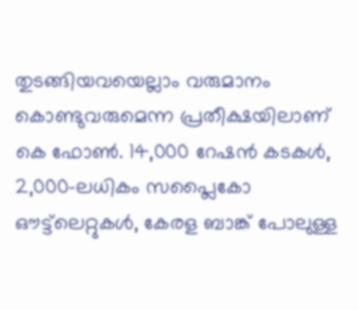തുടങ്ങിയവയെല്ലാം വരുമാനം കൊണ്ടുവരുമെന്ന പ്രതീക്ഷയിലാണ് കെ ഫോൺ. 14,000 റേഷൻ കടകൾ, 2,000-ലധികം സപ്ലൈകോ ഔട്ട്‌ലെറ്റുകൾ, കേരള ബാങ്ക് പോലുള്ള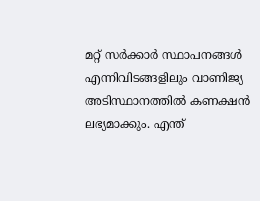മറ്റ് സർക്കാർ സ്ഥാപനങ്ങൾ എന്നിവിടങ്ങളിലും വാണിജ്യ അടിസ്ഥാനത്തിൽ കണക്ഷൻ ലഭ്യമാക്കും. എന്ത്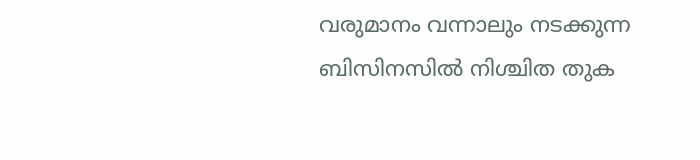വരുമാനം വന്നാലും നടക്കുന്ന ബിസിനസിൽ നിശ്ചിത തുക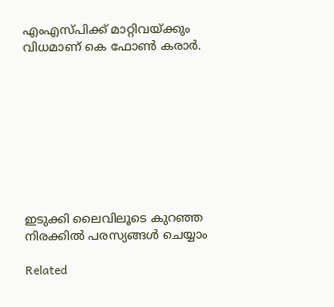എംഎസ്പിക്ക് മാറ്റിവയ്ക്കും വിധമാണ് കെ ഫോൺ കരാര്‍.









ഇടുക്കി ലൈവിലൂടെ കുറഞ്ഞ നിരക്കിൽ പരസ്യങ്ങൾ ചെയ്യാം

Related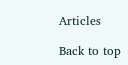Articles

Back to top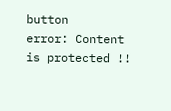button
error: Content is protected !!